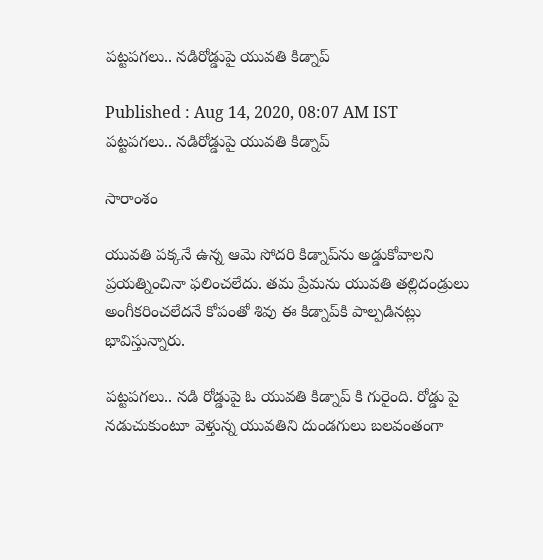పట్టపగలు.. నడిరోడ్డుపై యువతి కిడ్నాప్

Published : Aug 14, 2020, 08:07 AM IST
పట్టపగలు.. నడిరోడ్డుపై యువతి కిడ్నాప్

సారాంశం

యువతి పక్కనే ఉన్న ఆమె సోదరి కిడ్నాప్‌ను అడ్డుకోవాలని ప్రయత్నించినా ఫలించలేదు. తమ ప్రేమను యువతి తల్లిదండ్రులు అంగీకరించలేదనే కోపంతో శివు ఈ కిడ్నాప్‌కి పాల్పడినట్లు భావిస్తున్నారు.

పట్టపగలు.. నడి రోడ్డుపై ఓ యువతి కిడ్నాప్ కి గురైంది. రోడ్డు పై నడుచుకుంటూ వెళ్తున్న యువతిని దుండగులు బలవంతంగా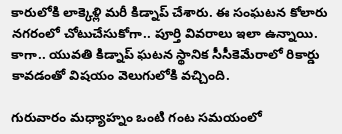కారులోకి లాక్కెళ్లి మరీ కిడ్నాప్ చేశారు. ఈ సంఘటన కోలారు నగరంలో చోటుచేసుకోగా.. పూర్తి వివరాలు ఇలా ఉన్నాయి. కాగా.. యువతి కిడ్నాప్ ఘటన స్థానిక సీసీకెమేరాలో రికార్డు కావడంతో విషయం వెలుగులోకి వచ్చింది.

గురువారం మధ్యాహ్నం ఒంటి గంట సమయంలో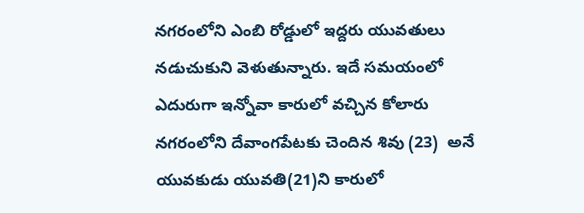నగరంలోని ఎంబి రోడ్డులో ఇద్దరు యువతులు నడుచుకుని వెళుతున్నారు. ఇదే సమయంలో ఎదురుగా ఇన్నోవా కారులో వచ్చిన కోలారు నగరంలోని దేవాంగపేటకు చెందిన శివు (23)  అనే యువకుడు యువతి(21)ని కారులో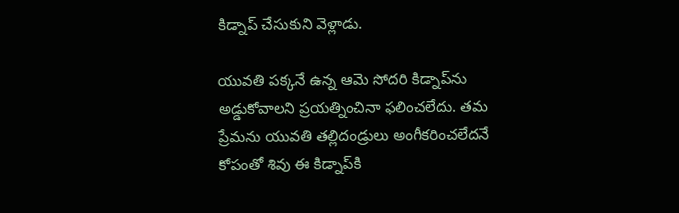కిడ్నాప్‌ చేసుకుని వెళ్లాడు.

యువతి పక్కనే ఉన్న ఆమె సోదరి కిడ్నాప్‌ను అడ్డుకోవాలని ప్రయత్నించినా ఫలించలేదు. తమ ప్రేమను యువతి తల్లిదండ్రులు అంగీకరించలేదనే కోపంతో శివు ఈ కిడ్నాప్‌కి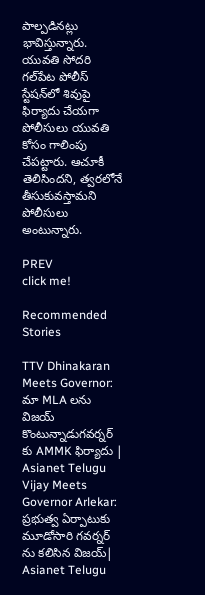పాల్పడినట్లు భావిస్తున్నారు. యువతి సోదరి గల్‌పేట పోలీస్‌ స్టేషన్‌లో శివుపై ఫిర్యాదు చేయగా పోలీసులు యువతి కోసం గాలింపు చేపట్టారు. ఆచూకీ తెలిసిందని, త్వరలోనే తీసుకువస్తామని పోలీసులు అంటున్నారు.

PREV
click me!

Recommended Stories

TTV Dhinakaran Meets Governor: మా MLA లను విజయ్ కొంటున్నాడుగవర్నర్ కు AMMK ఫిర్యాదు | Asianet Telugu
Vijay Meets Governor Arlekar: ప్రభుత్వ ఏర్పాటుకు మూడోసారి గవర్నర్ ను కలిసిన విజయ్| Asianet Telugu